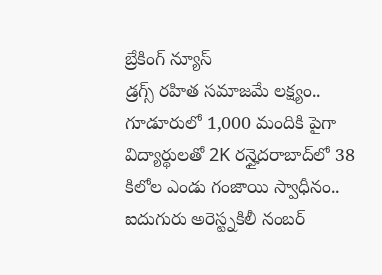బ్రేకింగ్ న్యూస్
డ్రగ్స్ రహిత సమాజమే లక్ష్యం.. గూడూరులో 1,000 మందికి పైగా విద్యార్థులతో 2K రన్హైదరాబాద్‌లో 38 కిలోల ఎండు గంజాయి స్వాధీనం.. ఐదుగురు అరెస్ట్నకిలీ నంబర్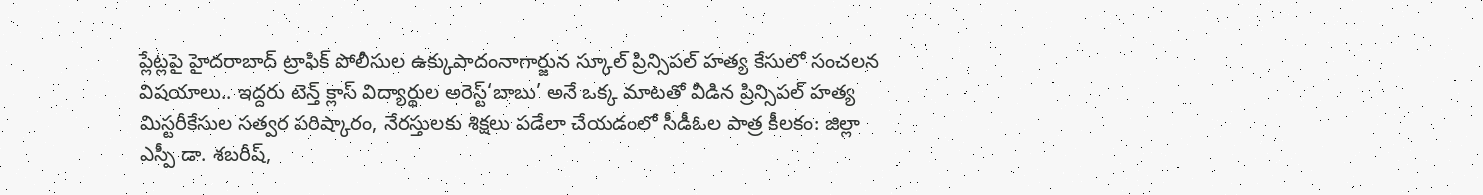ప్లేట్లపై హైదరాబాద్ ట్రాఫిక్ పోలీసుల ఉక్కుపాదంనాగార్జున స్కూల్ ప్రిన్సిపల్ హత్య కేసులో సంచలన విషయాలు.. ఇద్దరు టెన్త్ క్లాస్ విద్యార్థుల అరెస్ట్‘బాబు’ అనే ఒక్క మాటతో వీడిన ప్రిన్సిపల్ హత్య మిస్టరీకేసుల సత్వర పరిష్కారం, నేరస్తులకు శిక్షలు పడేలా చేయడంలో సీడీఓల పాత్ర కీలకం: జిల్లా ఎస్పీ డా. శబరీష్,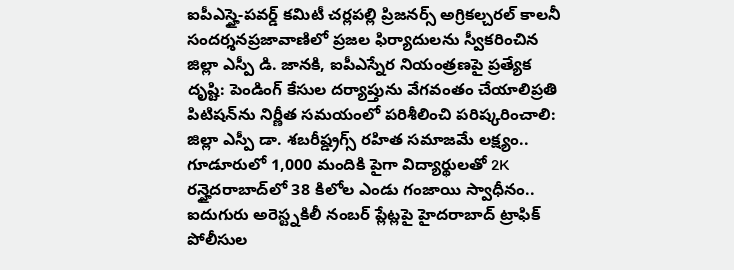ఐపీఎస్హై-పవర్డ్ కమిటీ చర్లపల్లి ప్రిజనర్స్ అగ్రికల్చరల్ కాలనీ సందర్శనప్రజావాణిలో ప్రజల ఫిర్యాదులను స్వీకరించిన జిల్లా ఎస్పీ డి. జానకి, ఐపీఎస్నేర నియంత్రణపై ప్రత్యేక దృష్టి: పెండింగ్ కేసుల దర్యాప్తును వేగవంతం చేయాలిప్రతి పిటిషన్‌ను నిర్ణీత సమయంలో పరిశీలించి పరిష్కరించాలి: జిల్లా ఎస్పీ డా. శబరీష్డ్రగ్స్ రహిత సమాజమే లక్ష్యం.. గూడూరులో 1,000 మందికి పైగా విద్యార్థులతో 2K రన్హైదరాబాద్‌లో 38 కిలోల ఎండు గంజాయి స్వాధీనం.. ఐదుగురు అరెస్ట్నకిలీ నంబర్ ప్లేట్లపై హైదరాబాద్ ట్రాఫిక్ పోలీసుల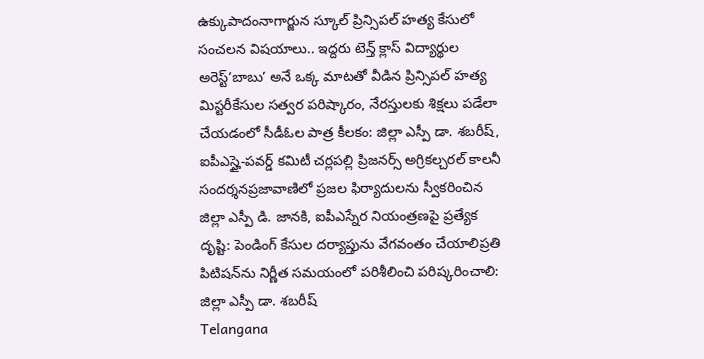ఉక్కుపాదంనాగార్జున స్కూల్ ప్రిన్సిపల్ హత్య కేసులో సంచలన విషయాలు.. ఇద్దరు టెన్త్ క్లాస్ విద్యార్థుల అరెస్ట్‘బాబు’ అనే ఒక్క మాటతో వీడిన ప్రిన్సిపల్ హత్య మిస్టరీకేసుల సత్వర పరిష్కారం, నేరస్తులకు శిక్షలు పడేలా చేయడంలో సీడీఓల పాత్ర కీలకం: జిల్లా ఎస్పీ డా. శబరీష్, ఐపీఎస్హై-పవర్డ్ కమిటీ చర్లపల్లి ప్రిజనర్స్ అగ్రికల్చరల్ కాలనీ సందర్శనప్రజావాణిలో ప్రజల ఫిర్యాదులను స్వీకరించిన జిల్లా ఎస్పీ డి. జానకి, ఐపీఎస్నేర నియంత్రణపై ప్రత్యేక దృష్టి: పెండింగ్ కేసుల దర్యాప్తును వేగవంతం చేయాలిప్రతి పిటిషన్‌ను నిర్ణీత సమయంలో పరిశీలించి పరిష్కరించాలి: జిల్లా ఎస్పీ డా. శబరీష్
Telangana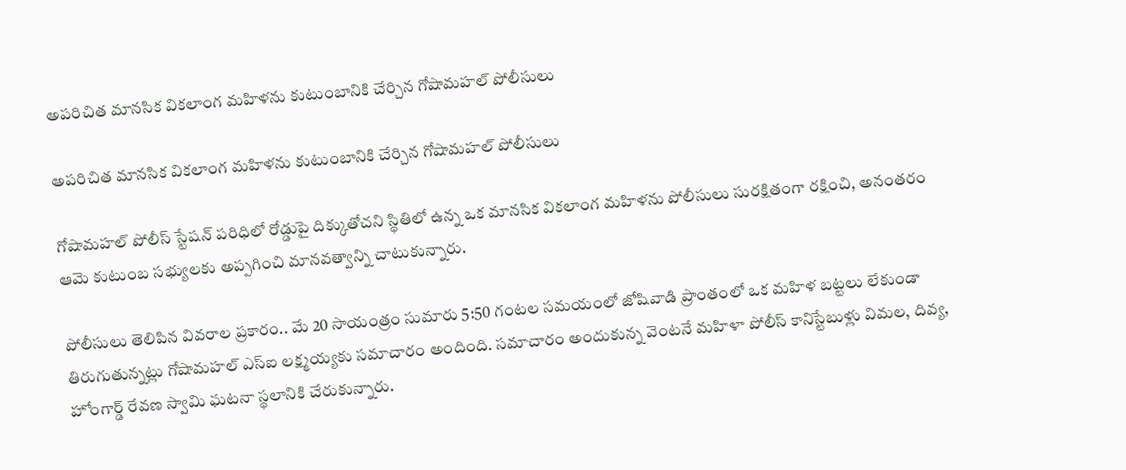అపరిచిత మానసిక వికలాంగ మహిళను కుటుంబానికి చేర్చిన గోషామహల్ పోలీసులు

అపరిచిత మానసిక వికలాంగ మహిళను కుటుంబానికి చేర్చిన గోషామహల్ పోలీసులు

గోషామహల్ పోలీస్ స్టేషన్ పరిధిలో రోడ్డుపై దిక్కుతోచని స్థితిలో ఉన్న ఒక మానసిక వికలాంగ మహిళను పోలీసులు సురక్షితంగా రక్షించి, అనంతరం ఆమె కుటుంబ సభ్యులకు అప్పగించి మానవత్వాన్ని చాటుకున్నారు.

పోలీసులు తెలిపిన వివరాల ప్రకారం.. మే 20 సాయంత్రం సుమారు 5:50 గంటల సమయంలో జోషివాడి ప్రాంతంలో ఒక మహిళ బట్టలు లేకుండా తిరుగుతున్నట్లు గోషామహల్ ఎస్ఐ లక్ష్మయ్యకు సమాచారం అందింది. సమాచారం అందుకున్న వెంటనే మహిళా పోలీస్ కానిస్టేబుళ్లు విమల, దివ్య, హోంగార్డ్ రేవణ స్వామి ఘటనా స్థలానికి చేరుకున్నారు.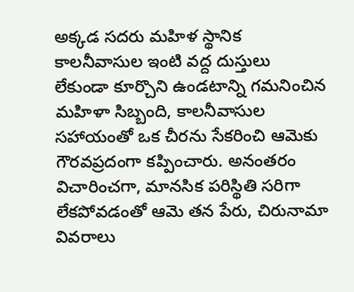అక్కడ సదరు మహిళ స్థానిక కాలనీవాసుల ఇంటి వద్ద దుస్తులు లేకుండా కూర్చొని ఉండటాన్ని గమనించిన మహిళా సిబ్బంది, కాలనీవాసుల సహాయంతో ఒక చీరను సేకరించి ఆమెకు గౌరవప్రదంగా కప్పించారు. అనంతరం విచారించగా, మానసిక పరిస్థితి సరిగా లేకపోవడంతో ఆమె తన పేరు, చిరునామా వివరాలు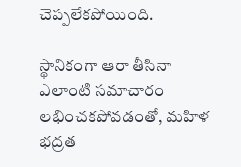చెప్పలేకపోయింది.

స్థానికంగా ఆరా తీసినా ఎలాంటి సమాచారం లభించకపోవడంతో, మహిళ భద్రత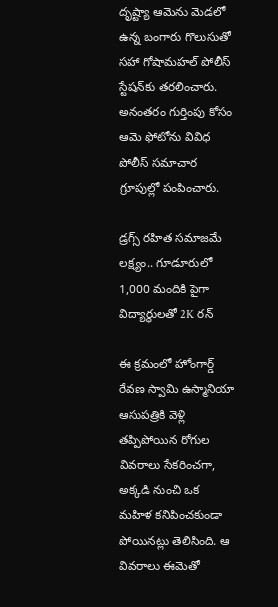దృష్ట్యా ఆమెను మెడలో ఉన్న బంగారు గొలుసుతో సహా గోషామహల్ పోలీస్ స్టేషన్‌కు తరలించారు. అనంతరం గుర్తింపు కోసం ఆమె ఫోటోను వివిధ పోలీస్ సమాచార గ్రూపుల్లో పంపించారు.

డ్రగ్స్ రహిత సమాజమే లక్ష్యం.. గూడూరులో 1,000 మందికి పైగా విద్యార్థులతో 2K రన్

ఈ క్రమంలో హోంగార్డ్ రేవణ స్వామి ఉస్మానియా ఆసుపత్రికి వెళ్లి తప్పిపోయిన రోగుల వివరాలు సేకరించగా, అక్కడి నుంచి ఒక మహిళ కనిపించకుండా పోయినట్లు తెలిసింది. ఆ వివరాలు ఈమెతో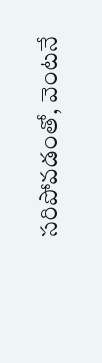సరిపోవడంతో, వెంటనే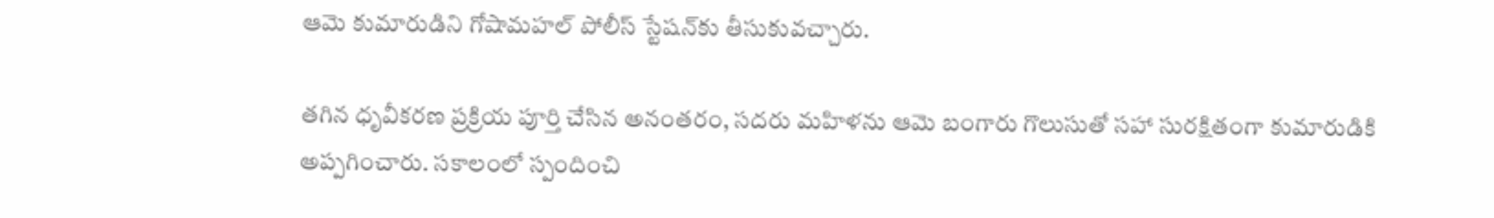ఆమె కుమారుడిని గోషామహల్ పోలీస్ స్టేషన్‌కు తీసుకువచ్చారు.

తగిన ధృవీకరణ ప్రక్రియ పూర్తి చేసిన అనంతరం, సదరు మహిళను ఆమె బంగారు గొలుసుతో సహా సురక్షితంగా కుమారుడికి అప్పగించారు. సకాలంలో స్పందించి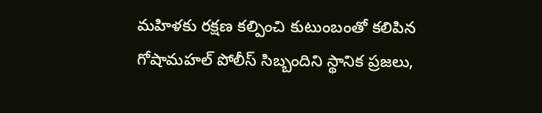మహిళకు రక్షణ కల్పించి కుటుంబంతో కలిపిన గోషామహల్ పోలీస్ సిబ్బందిని స్థానిక ప్రజలు,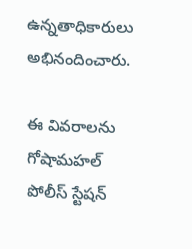ఉన్నతాధికారులు అభినందించారు.

ఈ వివరాలను గోషామహల్ పోలీస్ స్టేషన్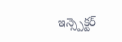ఇన్స్పెక్టర్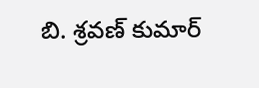బి. శ్రవణ్ కుమార్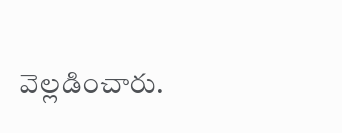వెల్లడించారు.